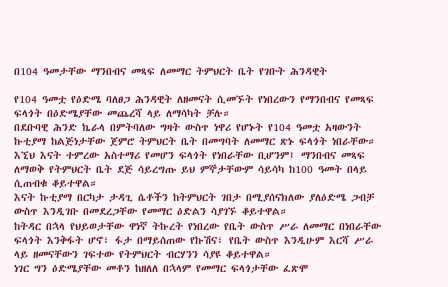በ104 ዓመታቸው ማንበብና መጻፍ ለመማር ትምህርት ቤት የገቡት ሕንዳዊት

የ104 ዓመቷ የዕድሜ ባለፀጋ ሕንዳዊት ለዘመናት ሲመኙት የነበረውን የማንበብና የመጻፍ ፍላጎት በዕድሜያቸው መጨረሻ ላይ ለማሳካት ቻሉ።
በደቡባዊ ሕንድ ኬራላ በምትባለው ግዛት ውስጥ ነዋሪ የሆኑት የ104 ዓመቷ አዛውንት ኩቲያማ ከልጅነታቸው ጀምሮ ትምህርት ቤት በመግባት ለመማር ጽኑ ፍላጎት ነበራቸው።
እኚህ እናት ተምረው አስተማሪ የመሆን ፍላጎት የነበራቸው ቢሆንም፤ ማንበብና መጻፍ ለማወቅ የትምህርት ቤት ደጅ ሳይረግጡ ይህ ምኞታቸውም ሳይሳካ ከ100 ዓመት በላይ ሲጠብቁ ቆይተዋል።
እናት ኩቲያማ በርካታ ታዳጊ ሴቶችን ከትምህርት ገበታ በሚያሰናክለው ያለዕድሜ ጋብቻ ውስጥ እንዲገቡ በመደረጋቸው የመማር ዕድልን ሳያገኙ ቆይተዋል።
ከትዳር በኋላ የህይወታቸው ዋነኛ ትኩረት የነበረው የቤት ውስጥ ሥራ ለመማር በነበራቸው ፍላጎት እንቅፋት ሆኖ፣ ፋታ በማይሰጠው የኩሽና፣ የቤት ውስጥ እንዲሁም እርሻ ሥራ ላይ ዘመናቸውን ገፍተው የትምህርት ብርሃንን ሳያዩ ቆይተዋል።
ነገር ግን ዕድሜያቸው መቶን ከዘለለ በኋላም የመማር ፍላጎታቸው ፈጽሞ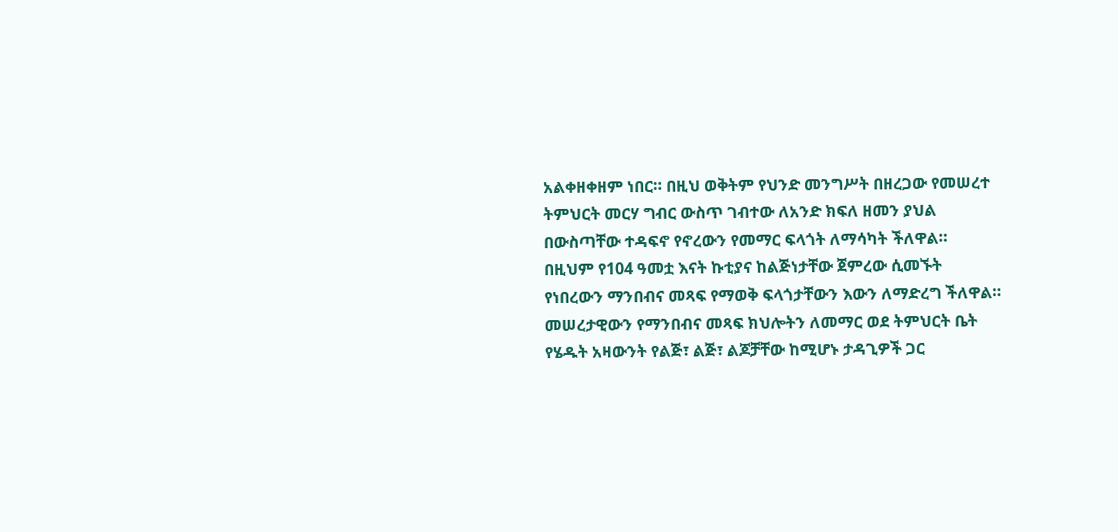አልቀዘቀዘም ነበር። በዚህ ወቅትም የህንድ መንግሥት በዘረጋው የመሠረተ ትምህርት መርሃ ግብር ውስጥ ገብተው ለአንድ ክፍለ ዘመን ያህል በውስጣቸው ተዳፍኖ የኖረውን የመማር ፍላጎት ለማሳካት ችለዋል።
በዚህም የ104 ዓመቷ እናት ኩቲያና ከልጅነታቸው ጀምረው ሲመኙት የነበረውን ማንበብና መጻፍ የማወቅ ፍላጎታቸውን እውን ለማድረግ ችለዋል።
መሠረታዊውን የማንበብና መጻፍ ክህሎትን ለመማር ወደ ትምህርት ቤት የሄዱት አዛውንት የልጅ፣ ልጅ፣ ልጆቻቸው ከሚሆኑ ታዳጊዎች ጋር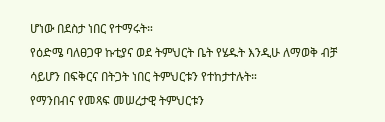ሆነው በደስታ ነበር የተማሩት።
የዕድሜ ባለፀጋዋ ኩቲያና ወደ ትምህርት ቤት የሄዱት እንዲሁ ለማወቅ ብቻ ሳይሆን በፍቅርና በትጋት ነበር ትምህርቱን የተከታተሉት።
የማንበብና የመጻፍ መሠረታዊ ትምህርቱን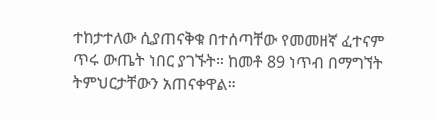ተከታተለው ሲያጠናቅቁ በተሰጣቸው የመመዘኛ ፈተናም ጥሩ ውጤት ነበር ያገኙት። ከመቶ 89 ነጥብ በማግኘት ትምህርታቸውን አጠናቀዋል።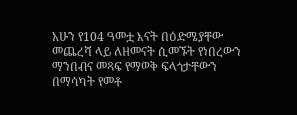አሁን የ104 ዓመቷ እናት በዕድሜያቸው መጨረሻ ላይ ለዘመናት ሲመኙት የነበረውን ማንበብና መጻፍ የማወቅ ፍላጎታቸውን በማሳካት የመቶ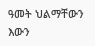ዓመት ህልማቸውን እውን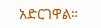አድርገዋል።